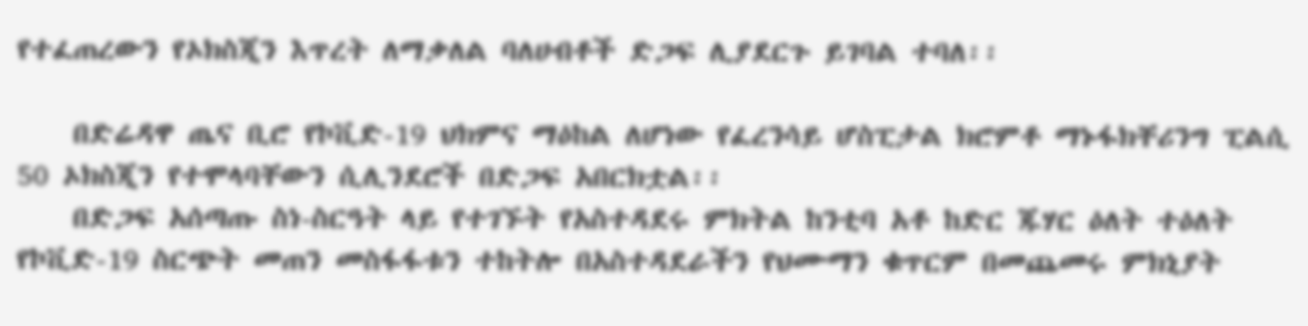የተፈጠረውን የኦክስጂን እጥረት ለማቃለል ባለሀብቶች ድጋፍ ሊያደርጉ ይገባል ተባለ፡፡

    በድሬዳዋ ጤና ቢሮ የኮቪድ-19 ህክምና ማዕከል ለሆነው የፈረንሳይ ሆስፒታል ክሮምቶ ማኑፋክቸሪንግ ፒልሲ 50 ኦክስጂን የተሞላባቸውን ሲሊንደሮች በድጋፍ አበርክቷል፡፡
    በድጋፍ አሰጣጡ ስነ-ስርዓት ላይ የተገኙት የአስተዳደሩ ምክትል ከንቲባ አቶ ከድር ጁሃር ዕለት ተዕለት የኮቪድ-19 ስርጭት መጠን መስፋፋቱን ተከትሎ በአስተዳደራችን የህሙማን ቁጥርም በመጨመሩ ምክኒያት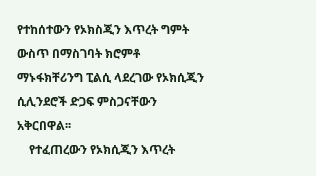የተከሰተውን የኦክስጂን እጥረት ግምት ውስጥ በማስገባት ክሮምቶ ማኑፋክቸሪንግ ፒልሲ ላደረገው የኦክሲጂን ሲሊንደሮች ድጋፍ ምስጋናቸውን አቅርበዋል፡፡
    የተፈጠረውን የኦክሲጂን እጥረት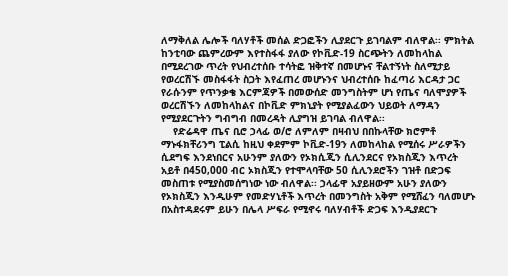ለማቅለል ሌሎች ባለሃቶች መሰል ድጋፎችን ሊያደርጉ ይገባልም ብለዋል፡፡ ምክትል ከንቲባው ጨምረውም እየተስፋፋ ያለው የኮቪድ-19 ስርጭትን ለመከላከል በሚደረገው ጥረት የህብረተሰቡ ተሳትፎ ዝቅተኛ በመሆኑና ቸልተኝነት ስለሚታይ የወረርሽኙ መስፋፋት ስጋት እየፈጠረ መሆኑንና ህብረተሰቡ ከፈጣሪ እርዳታ ጋር የራሱንም የጥንቃቄ እርምጃዎች በመውሰድ መንግስትም ሆነ የጤና ባለሞያዎች ወረርሽኙን ለመከላከልና በኮቪድ ምክኒያት የሚያልፈውን ህይወት ለማዳን የሚያደርጉትን ግብግብ በመረዳት ሊያግዝ ይገባል ብለዋል፡፡
    የድሬዳዋ ጤና ቢሮ ኃላፊ ወ/ሮ ለምለም በዛብህ በበኩላቸው ክሮምቶ ማኑፋክቸሪንግ ፒልሲ ከዚህ ቀደምም ኮቪድ-19ን ለመከላከል የሚሰሩ ሥራዎችን ሲደግፍ እንደነበርና አሁንም ያለውን የኦክሲጂን ሲሊንደርና የኦክስጂን እጥረት አይቶ በ450‚000 ብር ኦክስጂን የተሞላባቸው 50 ሲሊንደሮችን ገዝቶ በድጋፍ መስጠቱ የሚያስመሰግነው ነው ብለዋል፡፡ ኃላፊዋ አያይዘውም አሁን ያለውን የኦክስጂን እንዲሁም የመድሃኒቶች እጥረት በመንግስት አቅም የሚሸፈን ባለመሆኑ በአስተዳደሩም ይሁን በሌላ ሥፍራ የሚኖሩ ባለሃብቶች ድጋፍ እንዲያደርጉ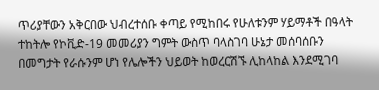ጥሪያቸውን አቅርበው ህብረተሰቡ ቀጣይ የሚከበሩ የሁለቱንም ሃይማቶች በዓላት ተከትሎ የኮቪድ-19 መመሪያን ግምት ውስጥ ባላስገባ ሁኔታ መሰባሰቡን በመግታት የራሱንም ሆነ የሌሎችን ህይወት ከወረርሽኙ ሊከላከል እንደሚገባ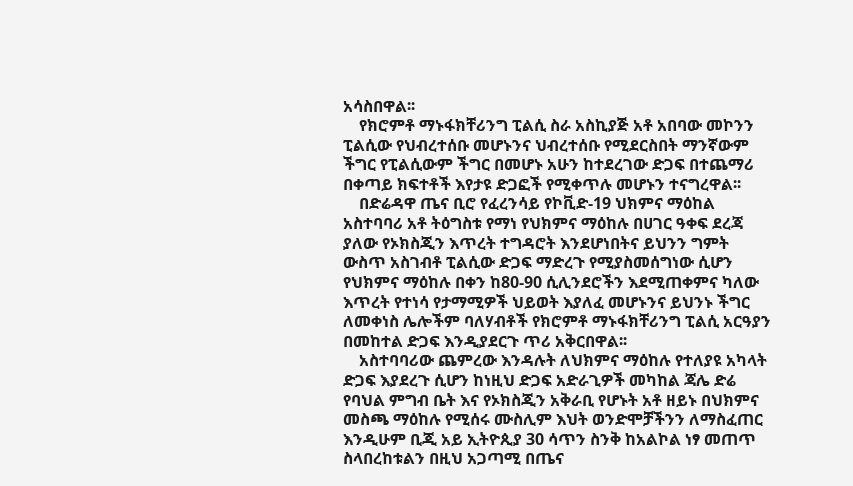አሳስበዋል፡፡
    የክሮምቶ ማኑፋክቸሪንግ ፒልሲ ስራ አስኪያጅ አቶ አበባው መኮንን ፒልሲው የህብረተሰቡ መሆኑንና ህብረተሰቡ የሚደርስበት ማንኛውም ችግር የፒልሲውም ችግር በመሆኑ አሁን ከተደረገው ድጋፍ በተጨማሪ በቀጣይ ክፍተቶች እየታዩ ድጋፎች የሚቀጥሉ መሆኑን ተናግረዋል፡፡
    በድሬዳዋ ጤና ቢሮ የፈረንሳይ የኮቪድ-19 ህክምና ማዕከል አስተባባሪ አቶ ትዕግስቱ የማነ የህክምና ማዕከሉ በሀገር ዓቀፍ ደረጃ ያለው የኦክስጂን እጥረት ተግዳሮት እንደሆነበትና ይህንን ግምት ውስጥ አስገብቶ ፒልሲው ድጋፍ ማድረጉ የሚያስመሰግነው ሲሆን የህክምና ማዕከሉ በቀን ከ80-90 ሲሊንደሮችን እደሚጠቀምና ካለው እጥረት የተነሳ የታማሚዎች ህይወት እያለፈ መሆኑንና ይህንኑ ችግር ለመቀነስ ሌሎችም ባለሃብቶች የክሮምቶ ማኑፋክቸሪንግ ፒልሲ አርዓያን በመከተል ድጋፍ እንዲያደርጉ ጥሪ አቅርበዋል፡፡
    አስተባባሪው ጨምረው እንዳሉት ለህክምና ማዕከሉ የተለያዩ አካላት ድጋፍ እያደረጉ ሲሆን ከነዚህ ድጋፍ አድራጊዎች መካከል ጃሌ ድሬ የባህል ምግብ ቤት እና የኦክስጂን አቅራቢ የሆኑት አቶ ዘይኑ በህክምና መስጫ ማዕከሉ የሚሰሩ ሙስሊም እህት ወንድሞቻችንን ለማስፈጠር እንዲሁም ቢጂ አይ ኢትዮጲያ 30 ሳጥን ስንቅ ከአልኮል ነፃ መጠጥ ስላበረከቱልን በዚህ አጋጣሚ በጤና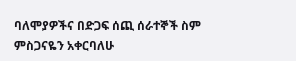ባለሞያዎችና በድጋፍ ሰጪ ሰራተኞች ስም ምስጋናዬን አቀርባለሁ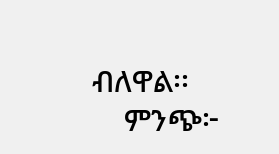ብለዋል፡፡
    ምንጭ፦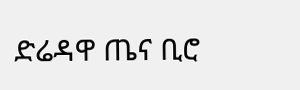ድሬዳዋ ጤና ቢሮ